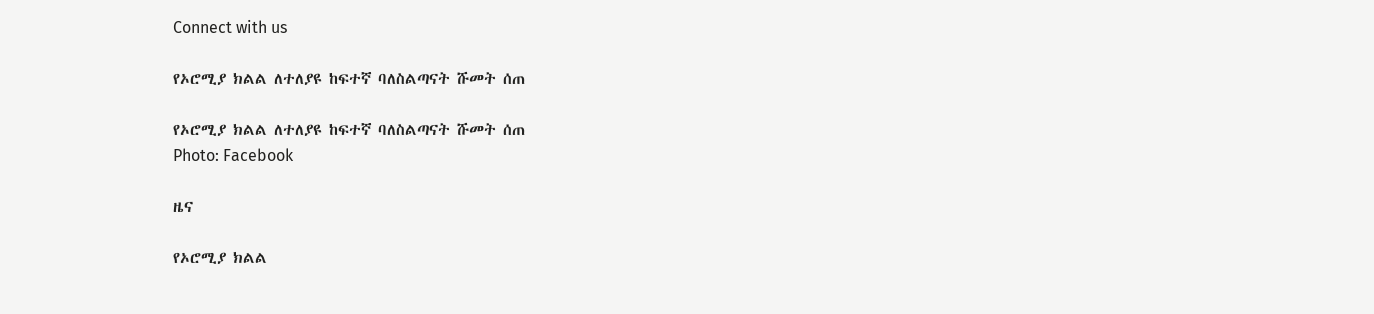Connect with us

የኦሮሚያ ክልል ለተለያዩ ከፍተኛ ባለስልጣናት ሹመት ሰጠ

የኦሮሚያ ክልል ለተለያዩ ከፍተኛ ባለስልጣናት ሹመት ሰጠ
Photo: Facebook

ዜና

የኦሮሚያ ክልል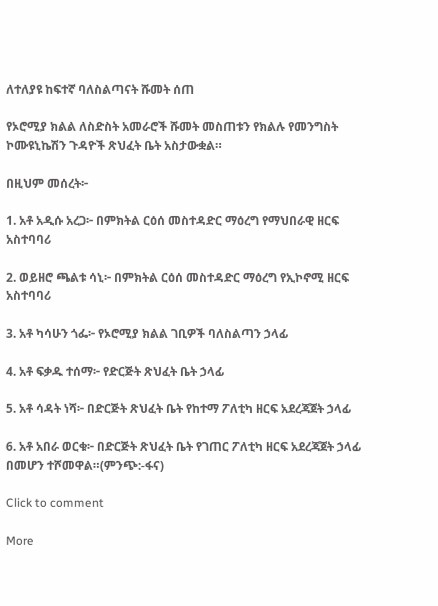ለተለያዩ ከፍተኛ ባለስልጣናት ሹመት ሰጠ

የኦሮሚያ ክልል ለስድስት አመራሮች ሹመት መስጠቱን የክልሉ የመንግስት ኮሙዩኒኬሽን ጉዳዮች ጽህፈት ቤት አስታውቋል።

በዚህም መሰረት፦

1. አቶ አዲሱ አረጋ፦ በምክትል ርዕሰ መስተዳድር ማዕረግ የማህበራዊ ዘርፍ አስተባባሪ

2. ወይዘሮ ጫልቱ ሳኒ፦ በምክትል ርዕሰ መስተዳድር ማዕረግ የኢኮኖሚ ዘርፍ
አስተባባሪ

3. አቶ ካሳሁን ጎፌ፦ የኦሮሚያ ክልል ገቢዎች ባለስልጣን ኃላፊ

4. አቶ ፍቃዱ ተሰማ፦ የድርጅት ጽህፈት ቤት ኃላፊ

5. አቶ ሳዳት ነሻ፦ በድርጅት ጽህፈት ቤት የከተማ ፖለቲካ ዘርፍ አደረጃጀት ኃላፊ

6. አቶ አበራ ወርቁ፦ በድርጅት ጽህፈት ቤት የገጠር ፖለቲካ ዘርፍ አደረጃጀት ኃላፊ በመሆን ተሾመዋል።(ምንጭ:-ፋና)

Click to comment

More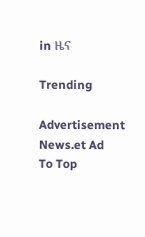in ዜና

Trending

Advertisement News.et Ad
To Top